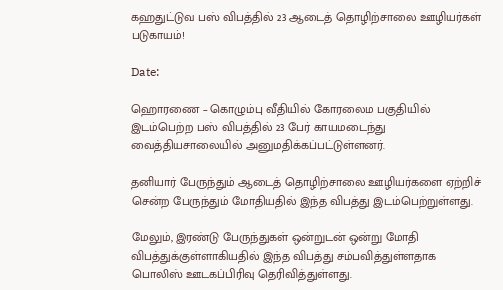கஹதுட்டுவ பஸ் விபத்தில் 23 ஆடைத் தொழிற்சாலை ஊழியர்கள் படுகாயம்!

Date:

ஹொரணை – கொழும்பு வீதியில் கோரலைம பகுதியில் இடம்பெற்ற பஸ் விபத்தில் 23 பேர் காயமடைந்து வைத்தியசாலையில் அனுமதிக்கப்பட்டுள்ளனர்.

தனியார் பேருந்தும் ஆடைத் தொழிற்சாலை ஊழியர்களை ஏற்றிச் சென்ற பேருந்தும் மோதியதில் இந்த விபத்து இடம்பெற்றுள்ளது.

மேலும், இரண்டு பேருந்துகள் ஒன்றுடன் ஒன்று மோதி விபத்துக்குள்ளாகியதில் இந்த விபத்து சம்பவித்துள்ளதாக பொலிஸ் ஊடகப்பிரிவு தெரிவித்துள்ளது.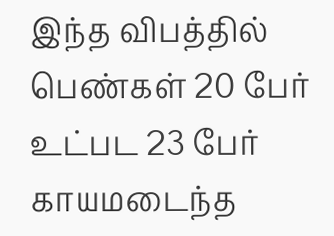இந்த விபத்தில் பெண்கள் 20 பேர் உட்பட 23 பேர் காயமடைந்த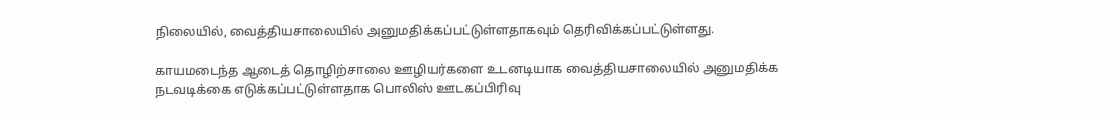நிலையில், வைத்தியசாலையில் அனுமதிக்கப்பட்டுள்ளதாகவும் தெரிவிக்கப்பட்டுள்ளது.

காயமடைந்த ஆடைத் தொழிற்சாலை ஊழியர்களை உடனடியாக வைத்தியசாலையில் அனுமதிக்க நடவடிக்கை எடுக்கப்பட்டுள்ளதாக பொலிஸ் ஊடகப்பிரிவு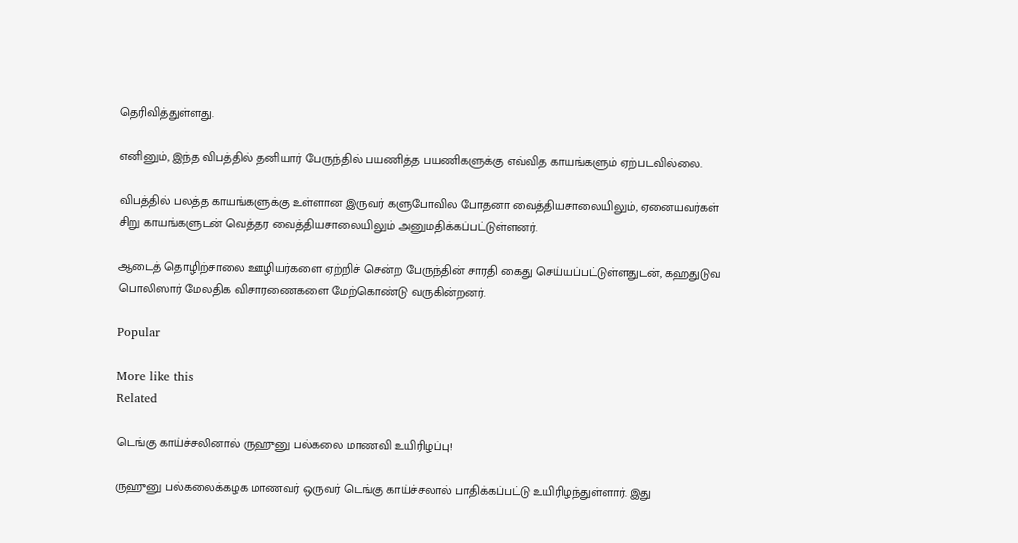தெரிவித்துள்ளது.

எனினும், இந்த விபத்தில் தனியார் பேருந்தில் பயணித்த பயணிகளுக்கு எவ்வித காயங்களும் ஏற்படவில்லை.

விபத்தில் பலத்த காயங்களுக்கு உள்ளான இருவர் களுபோவில போதனா வைத்தியசாலையிலும், ஏனையவர்கள் சிறு காயங்களுடன் வெத்தர வைத்தியசாலையிலும் அனுமதிக்கப்பட்டுள்ளனர்.

ஆடைத் தொழிற்சாலை ஊழியர்களை ஏற்றிச் சென்ற பேருந்தின் சாரதி கைது செய்யப்பட்டுள்ளதுடன், கஹதுடுவ பொலிஸார் மேலதிக விசாரணைகளை மேற்கொண்டு வருகின்றனர்.

Popular

More like this
Related

டெங்கு காய்ச்சலினால் ருஹுனு பல்கலை மாணவி உயிரிழப்பு!

ருஹுனு பல்கலைக்கழக மாணவர் ஒருவர் டெங்கு காய்ச்சலால் பாதிக்கப்பட்டு உயிரிழந்துள்ளார். இது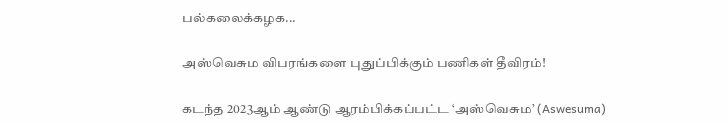பல்கலைக்கழக...

அஸ்வெசும விபரங்களை புதுப்பிக்கும் பணிகள் தீவிரம்!

கடந்த 2023ஆம் ஆண்டு ஆரம்பிக்கப்பட்ட ‘அஸ்வெசும’ (Aswesuma)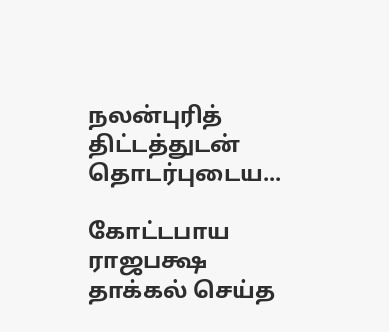நலன்புரித் திட்டத்துடன் தொடர்புடைய...

கோட்டபாய ராஜபக்ஷ தாக்கல் செய்த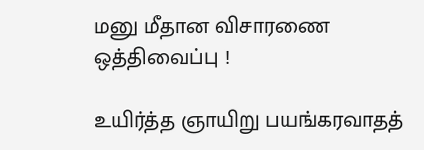மனு மீதான விசாரணை ஒத்திவைப்பு !

உயிர்த்த ஞாயிறு பயங்கரவாதத்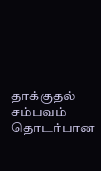தாக்குதல் சம்பவம் தொடர்பான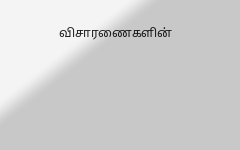விசாரணைகளின்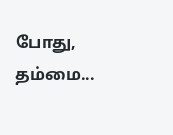போது, தம்மை...